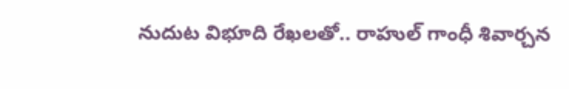నుదుట విభూది రేఖలతో.. రాహుల్ గాంధీ శివార్చన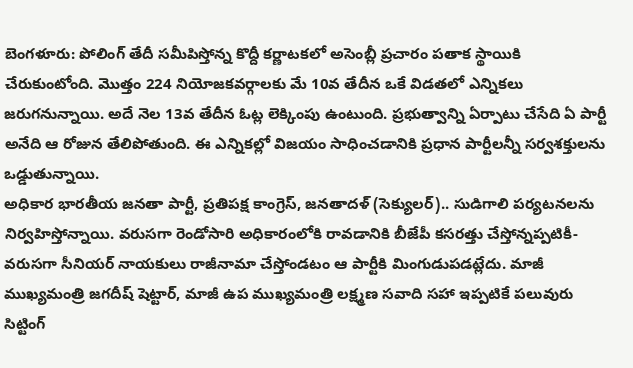బెంగళూరు: పోలింగ్ తేదీ సమీపిస్తోన్న కొద్దీ కర్ణాటకలో అసెంబ్లీ ప్రచారం పతాక స్థాయికి చేరుకుంటోంది. మొత్తం 224 నియోజకవర్గాలకు మే 10వ తేదీన ఒకే విడతలో ఎన్నికలు జరుగనున్నాయి. అదే నెల 13వ తేదీన ఓట్ల లెక్కింపు ఉంటుంది. ప్రభుత్వాన్ని ఏర్పాటు చేసేది ఏ పార్టీ అనేది ఆ రోజున తేలిపోతుంది. ఈ ఎన్నికల్లో విజయం సాధించడానికి ప్రధాన పార్టీలన్నీ సర్వశక్తులను ఒడ్డుతున్నాయి.
అధికార భారతీయ జనతా పార్టీ, ప్రతిపక్ష కాంగ్రెస్, జనతాదళ్ (సెక్యులర్).. సుడిగాలి పర్యటనలను నిర్వహిస్తోన్నాయి. వరుసగా రెండోసారి అధికారంలోకి రావడానికి బీజేపీ కసరత్తు చేస్తోన్నప్పటికీ- వరుసగా సీనియర్ నాయకులు రాజీనామా చేస్తోండటం ఆ పార్టీకి మింగుడుపడట్లేదు. మాజీ ముఖ్యమంత్రి జగదీష్ షెట్టార్, మాజీ ఉప ముఖ్యమంత్రి లక్ష్మణ సవాది సహా ఇప్పటికే పలువురు సిట్టింగ్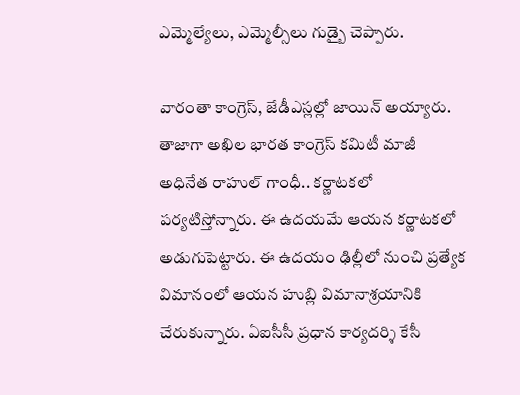ఎమ్మెల్యేలు, ఎమ్మెల్సీలు గుడ్బై చెప్పారు.

వారంతా కాంగ్రెస్, జేడీఎస్లల్లో జాయిన్ అయ్యారు. తాజాగా అఖిల భారత కాంగ్రెస్ కమిటీ మాజీ అధినేత రాహుల్ గాంధీ.. కర్ణాటకలో పర్యటిస్తోన్నారు. ఈ ఉదయమే ఆయన కర్ణాటకలో అడుగుపెట్టారు. ఈ ఉదయం ఢిల్లీలో నుంచి ప్రత్యేక విమానంలో ఆయన హుబ్లి విమానాశ్రయానికి చేరుకున్నారు. ఏఐసీసీ ప్రధాన కార్యదర్శి కేసీ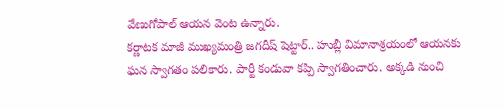వేణుగోపాల్ ఆయన వెంట ఉన్నారు.
కర్ణాటక మాజీ ముఖ్యమంత్రి జగదీష్ షెట్టార్.. హుబ్లీ విమానాశ్రయంలో ఆయనకు ఘన స్వాగతం పలికారు. పార్టీ కండువా కప్పి స్వాగతించారు. అక్కడి నుంచి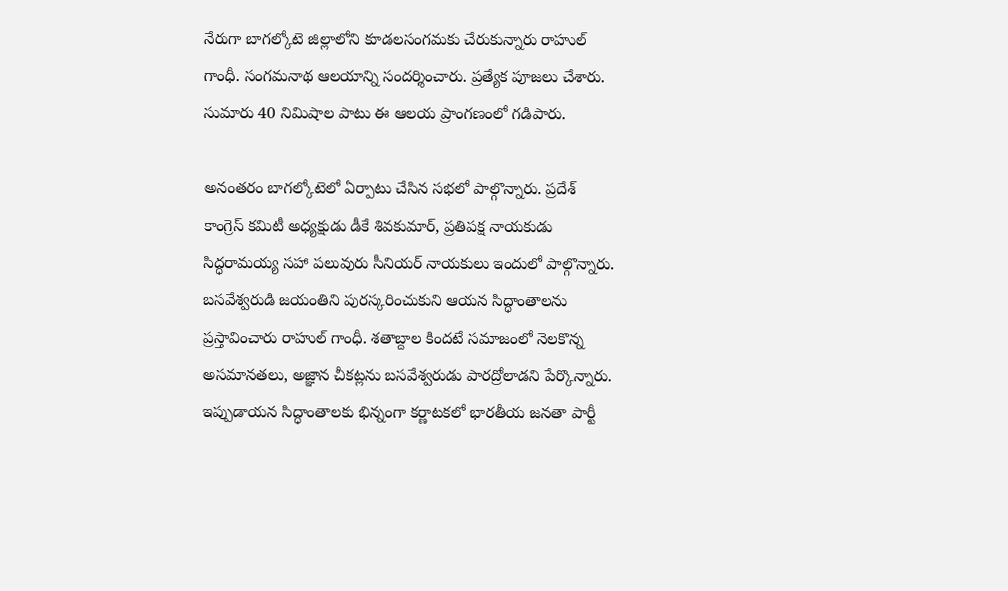నేరుగా బాగల్కోటె జిల్లాలోని కూడలసంగమకు చేరుకున్నారు రాహుల్ గాంధీ. సంగమనాథ ఆలయాన్ని సందర్శించారు. ప్రత్యేక పూజలు చేశారు. సుమారు 40 నిమిషాల పాటు ఈ ఆలయ ప్రాంగణంలో గడిపారు.

అనంతరం బాగల్కోటెలో ఏర్పాటు చేసిన సభలో పాల్గొన్నారు. ప్రదేశ్ కాంగ్రెస్ కమిటీ అధ్యక్షుడు డీకే శివకుమార్, ప్రతిపక్ష నాయకుడు సిద్ధరామయ్య సహా పలువురు సీనియర్ నాయకులు ఇందులో పాల్గొన్నారు. బసవేశ్వరుడి జయంతిని పురస్కరించుకుని ఆయన సిద్ధాంతాలను ప్రస్తావించారు రాహుల్ గాంధీ. శతాబ్దాల కిందటే సమాజంలో నెలకొన్న అసమానతలు, అజ్ఞాన చీకట్లను బసవేశ్వరుడు పారద్రోలాడని పేర్కొన్నారు.
ఇప్పుడాయన సిద్ధాంతాలకు భిన్నంగా కర్ణాటకలో భారతీయ జనతా పార్టీ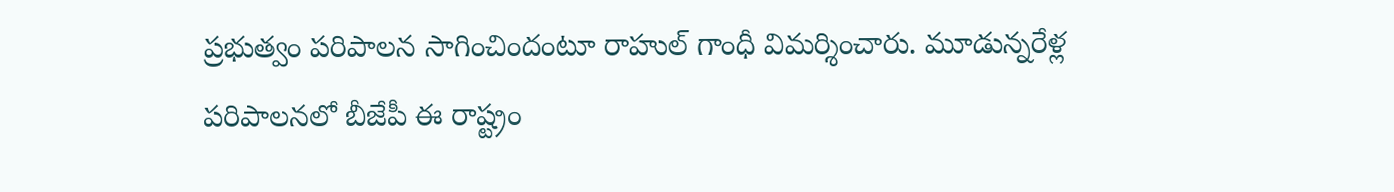ప్రభుత్వం పరిపాలన సాగించిందంటూ రాహుల్ గాంధీ విమర్శించారు. మూడున్నరేళ్ల పరిపాలనలో బీజేపీ ఈ రాష్ట్రం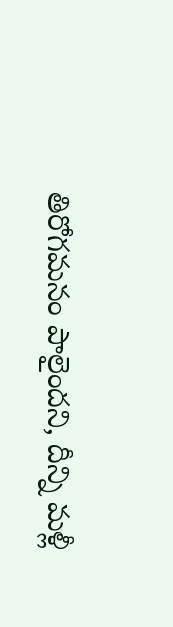తిరోగమనం పాలైందని, దీన్ని మళ్లీ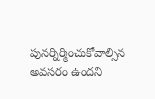పునర్నిర్మించుకోవాల్సిన అవసరం ఉందని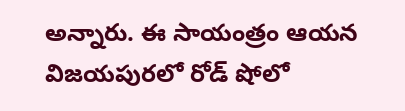అన్నారు. ఈ సాయంత్రం ఆయన విజయపురలో రోడ్ షోలో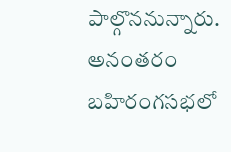పాల్గొననున్నారు. అనంతరం బహిరంగసభలో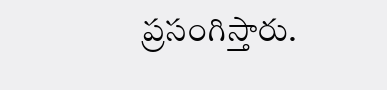ప్రసంగిస్తారు.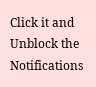Click it and Unblock the Notifications